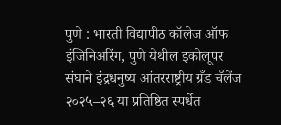पुणे : भारती विद्यापीठ कॉलेज ऑफ इंजिनिअरिंग, पुणे येथील इकोलूपर संघाने इंद्रधनुष्य आंतरराष्ट्रीय ग्रँड चॅलेंज २०२५–२६ या प्रतिष्ठित स्पर्धेत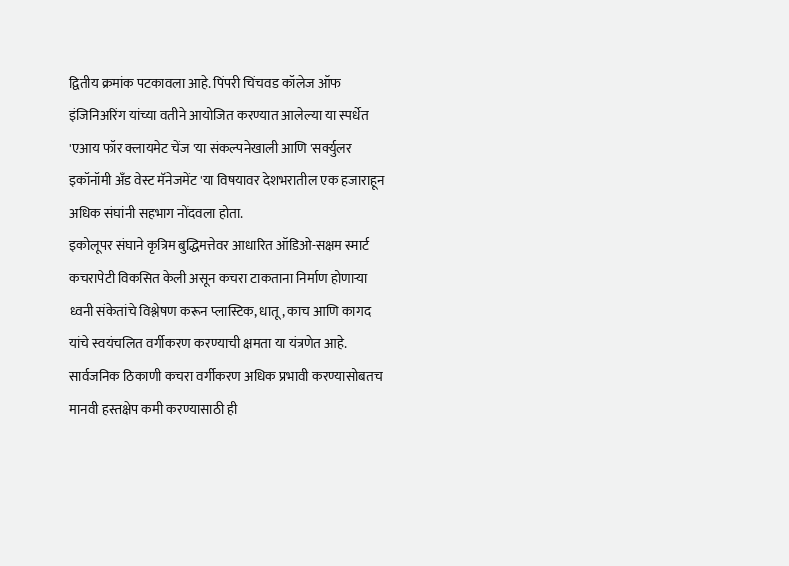द्वितीय क्रमांक पटकावला आहे. पिंपरी चिंचवड कॉलेज ऑफ इंजिनिअरिंग यांच्या वतीने आयोजित करण्यात आलेल्या या स्पर्धेत 'एआय फॉर क्लायमेट चेंज 'या संकल्पनेखाली आणि 'सर्क्युलर इकॉनॉमी अँड वेस्ट मॅनेजमेंट 'या विषयावर देशभरातील एक हजाराहून अधिक संघांनी सहभाग नोंदवला होता.
इकोलूपर संघाने कृत्रिम बुद्धिमत्तेवर आधारित ऑडिओ-सक्षम स्मार्ट कचरापेटी विकसित केली असून कचरा टाकताना निर्माण होणाऱ्या ध्वनी संकेतांचे विश्लेषण करून प्लास्टिक, धातू, काच आणि कागद यांचे स्वयंचलित वर्गीकरण करण्याची क्षमता या यंत्रणेत आहे. सार्वजनिक ठिकाणी कचरा वर्गीकरण अधिक प्रभावी करण्यासोबतच मानवी हस्तक्षेप कमी करण्यासाठी ही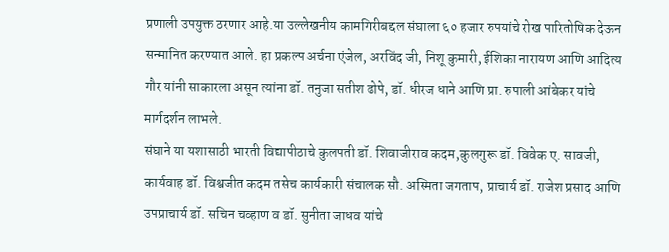प्रणाली उपयुक्त ठरणार आहे.या उल्लेखनीय कामगिरीबद्दल संघाला ६० हजार रुपयांचे रोख पारितोषिक देऊन सन्मानित करण्यात आले. हा प्रकल्प अर्चना एंजेल, अरविंद जी, निशू कुमारी, ईशिका नारायण आणि आदित्य गौर यांनी साकारला असून त्यांना डॉ. तनुजा सतीश ढोपे, डॉ. धीरज धाने आणि प्रा. रुपाली आंबेकर यांचे मार्गदर्शन लाभले.
संघाने या यशासाठी भारती विद्यापीठाचे कुलपती डॉ. शिवाजीराव कदम,कुलगुरू डॉ. विवेक ए. सावजी, कार्यवाह डॉ. विश्वजीत कदम तसेच कार्यकारी संचालक सौ. अस्मिता जगताप, प्राचार्य डॉ. राजेश प्रसाद आणि उपप्राचार्य डॉ. सचिन चव्हाण व डॉ. सुनीता जाधव यांचे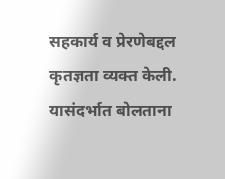सहकार्य व प्रेरणेबद्दल कृतज्ञता व्यक्त केली.
यासंदर्भात बोलताना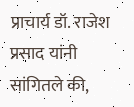प्राचार्य डॉ. राजेश प्रसाद यांनी सांगितले की,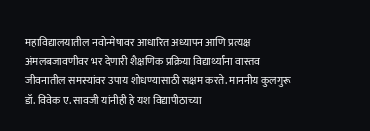महाविद्यालयातील नवोन्मेषावर आधारित अध्यापन आणि प्रत्यक्ष अंमलबजावणीवर भर देणारी शैक्षणिक प्रक्रिया विद्यार्थ्यांना वास्तव जीवनातील समस्यांवर उपाय शोधण्यासाठी सक्षम करते. माननीय कुलगुरू डॉ. विवेक ए. सावजी यांनीही हे यश विद्यापीठाच्या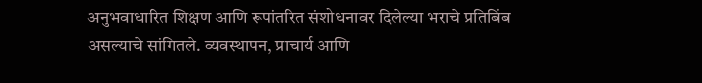अनुभवाधारित शिक्षण आणि रूपांतरित संशोधनावर दिलेल्या भराचे प्रतिबिंब असल्याचे सांगितले. व्यवस्थापन, प्राचार्य आणि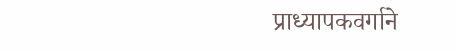प्राध्यापकवर्गाने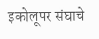इकोलूपर संघाचे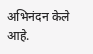अभिनंदन केले आहे.